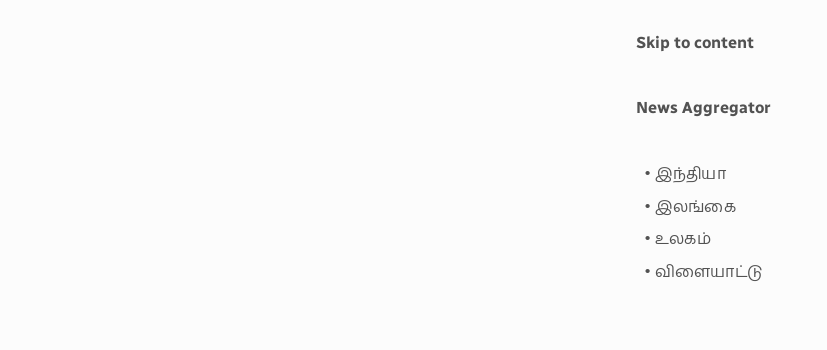Skip to content

News Aggregator

  • இந்தியா
  • இலங்கை
  • உலகம்
  • விளையாட்டு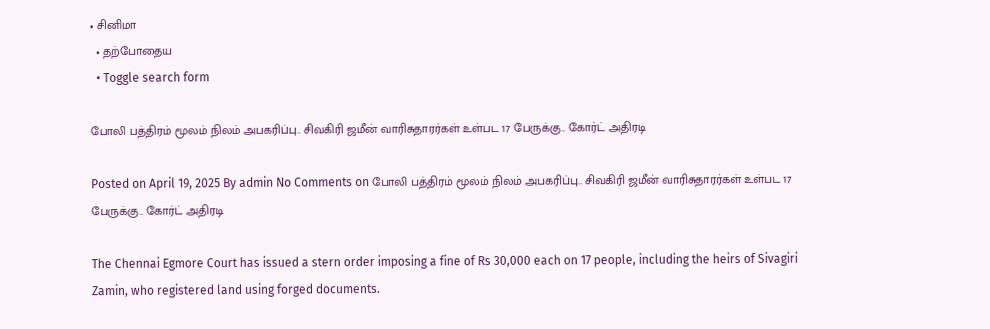• சினிமா
  • தற்போதைய
  • Toggle search form

போலி பத்திரம் மூலம் நிலம் அபகரிப்பு.. சிவகிரி ஜமீன் வாரிசுதாரர்கள் உள்பட 17 பேருக்கு.. கோர்ட் அதிரடி

Posted on April 19, 2025 By admin No Comments on போலி பத்திரம் மூலம் நிலம் அபகரிப்பு.. சிவகிரி ஜமீன் வாரிசுதாரர்கள் உள்பட 17 பேருக்கு.. கோர்ட் அதிரடி

The Chennai Egmore Court has issued a stern order imposing a fine of Rs 30,000 each on 17 people, including the heirs of Sivagiri Zamin, who registered land using forged documents.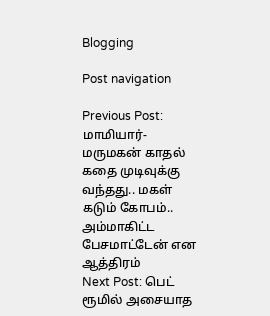Blogging

Post navigation

Previous Post: மாமியார்-மருமகன் காதல் கதை முடிவுக்கு வந்தது.. மகள் கடும் கோபம்.. அம்மாகிட்ட பேசமாட்டேன் என ஆத்திரம்
Next Post: பெட் ரூமில் அசையாத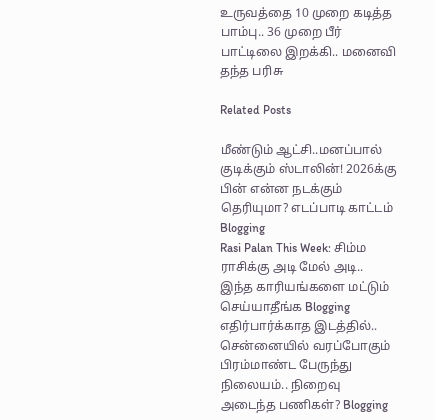உருவத்தை 10 முறை கடித்த பாம்பு.. 36 முறை பீர் பாட்டிலை இறக்கி.. மனைவி தந்த பரிசு

Related Posts

மீண்டும் ஆட்சி..மனப்பால் குடிக்கும் ஸ்டாலின்! 2026க்கு பின் என்ன நடக்கும் தெரியுமா? எடப்பாடி காட்டம் Blogging
Rasi Palan This Week: சிம்ம ராசிக்கு அடி மேல் அடி.. இந்த காரியங்களை மட்டும் செய்யாதீங்க Blogging
எதிர்பார்க்காத இடத்தில்.. சென்னையில் வரப்போகும் பிரம்மாண்ட பேருந்து நிலையம்.. நிறைவு அடைந்த பணிகள்? Blogging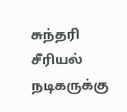சுந்தரி சீரியல் நடிகருக்கு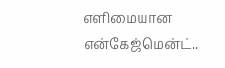எளிமையான என்கேஜ்மென்ட்..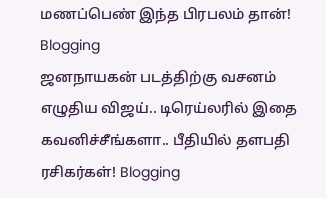மணப்பெண் இந்த பிரபலம் தான்! Blogging
ஜனநாயகன் படத்திற்கு வசனம் எழுதிய விஜய்.. டிரெய்லரில் இதை கவனிச்சீங்களா.. பீதியில் தளபதி ரசிகர்கள்! Blogging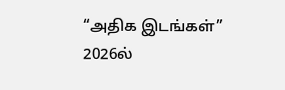“அதிக இடங்கள்” 2026ல்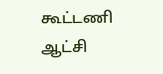கூட்டணி ஆட்சி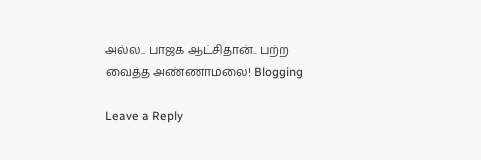அல்ல.. பாஜக ஆட்சிதான்.. பற்ற வைத்த அண்ணாமலை! Blogging

Leave a Reply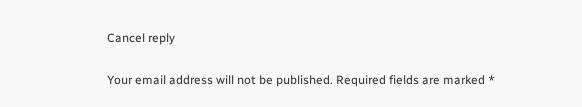Cancel reply

Your email address will not be published. Required fields are marked *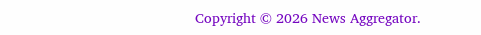Copyright © 2026 News Aggregator.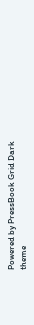Powered by PressBook Grid Dark theme